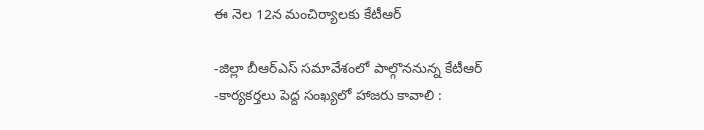ఈ నెల 12న మంచిర్యాలకు కేటీఆర్

-జిల్లా బీఆర్ఎస్ సమావేశంలో పాల్గొననున్న కేటీఆర్
-కార్యకర్తలు పెద్ద సంఖ్యలో హాజరు కావాలి :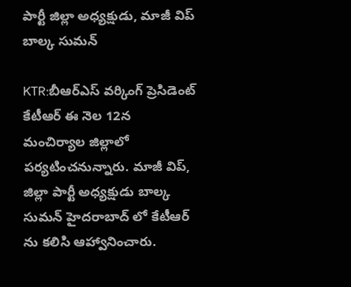పార్టీ జిల్లా అధ్యక్షుడు, మాజీ విప్ బాల్క సుమన్

KTR:బీఆర్ఎస్ వర్కింగ్ ప్రెసిడెంట్ కేటీఆర్ ఈ నెల 12న మంచిర్యాల జిల్లాలో పర్యటించనున్నారు. మాజీ విప్, జిల్లా పార్టీ అధ్యక్షుడు బాల్క సుమన్ హైదరాబాద్ లో కేటీఆర్ ను కలిసి ఆహ్వానించారు.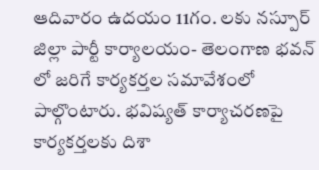ఆదివారం ఉదయం 11గం. లకు నస్పూర్ జిల్లా పార్టీ కార్యాలయం- తెలంగాణ భవన్ లో జరిగే కార్యకర్తల సమావేశంలో పాల్గొంటారు. భవిష్యత్ కార్యాచరణపై కార్యకర్తలకు దిశా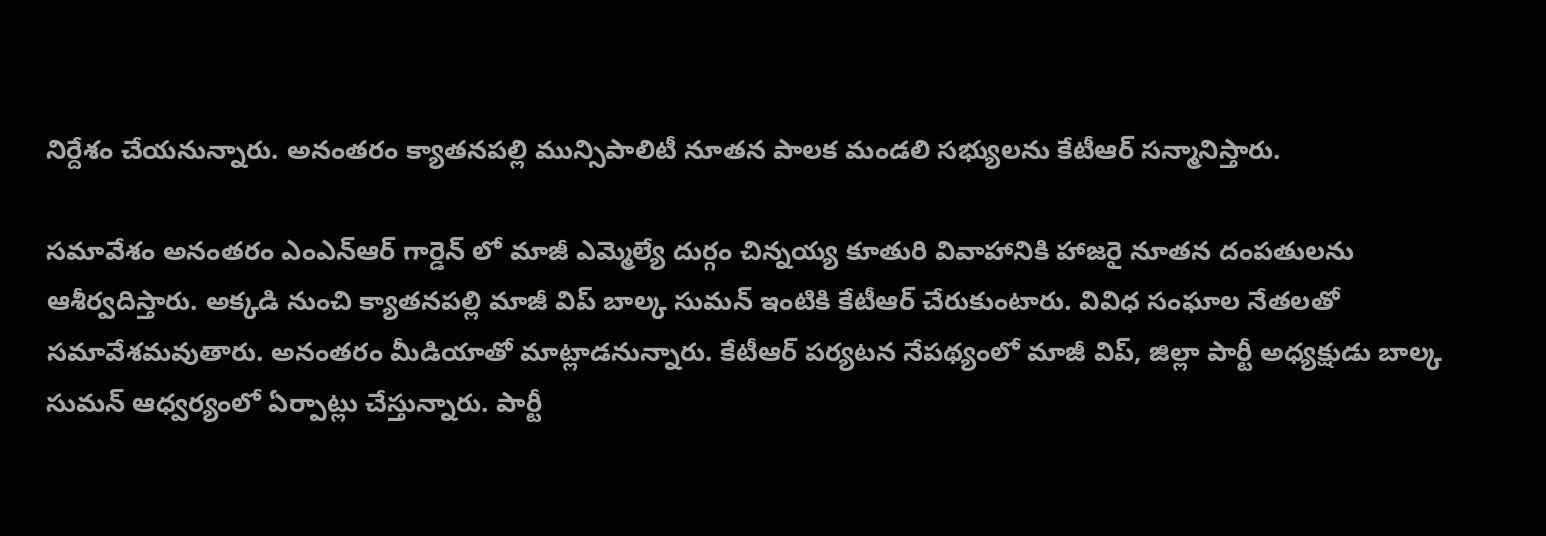నిర్దేశం చేయనున్నారు. అనంతరం క్యాతనపల్లి మున్సిపాలిటీ నూతన పాలక మండలి సభ్యులను కేటీఆర్ సన్మానిస్తారు.

సమావేశం అనంతరం ఎంఎన్ఆర్ గార్డెన్ లో మాజీ ఎమ్మెల్యే దుర్గం చిన్నయ్య కూతురి వివాహానికి హాజరై నూతన దంపతులను ఆశీర్వదిస్తారు. అక్కడి నుంచి క్యాతనపల్లి మాజీ విప్ బాల్క సుమన్ ఇంటికి కేటీఆర్ చేరుకుంటారు. వివిధ సంఘాల నేతలతో సమావేశమవుతారు. అనంతరం మీడియాతో మాట్లాడనున్నారు. కేటీఆర్ పర్యటన నేపథ్యంలో మాజీ విప్, జిల్లా పార్టీ అధ్యక్షుడు బాల్క సుమన్ ఆధ్వర్యంలో ఏర్పాట్లు చేస్తున్నారు. పార్టీ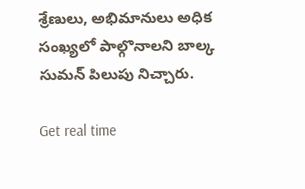శ్రేణులు, అభిమానులు అధిక సంఖ్యలో పాల్గొనాలని బాల్క సుమన్ పిలుపు నిచ్చారు.

Get real time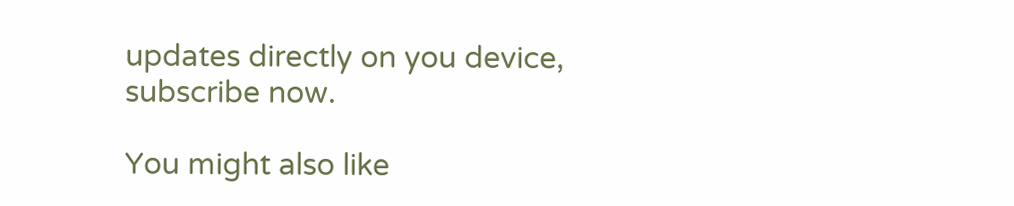updates directly on you device, subscribe now.

You might also like